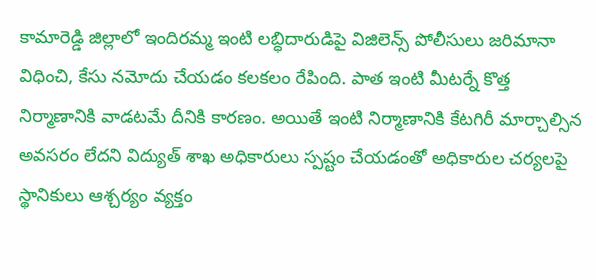కామారెడ్డి జిల్లాలో ఇందిరమ్మ ఇంటి లబ్ధిదారుడిపై విజిలెన్స్ పోలీసులు జరిమానా విధించి, కేసు నమోదు చేయడం కలకలం రేపింది. పాత ఇంటి మీటర్నే కొత్త నిర్మాణానికి వాడటమే దీనికి కారణం. అయితే ఇంటి నిర్మాణానికి కేటగిరీ మార్చాల్సిన అవసరం లేదని విద్యుత్ శాఖ అధికారులు స్పష్టం చేయడంతో అధికారుల చర్యలపై స్థానికులు ఆశ్చర్యం వ్యక్తం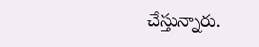చేస్తున్నారు.